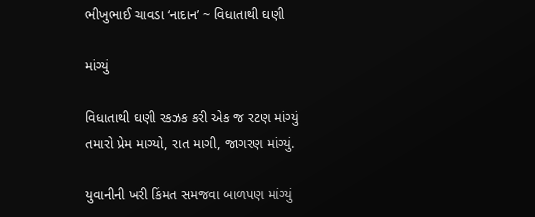ભીખુભાઈ ચાવડા ‘નાદાન’ ~ વિધાતાથી ઘણી

માંગ્યું

વિધાતાથી ઘણી રકઝક કરી એક જ રટણ માંગ્યું
તમારો પ્રેમ માગ્યો, રાત માગી, જાગરણ માંગ્યું.

યુવાનીની ખરી કિંમત સમજવા બાળપણ માંગ્યું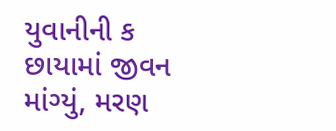યુવાનીની ક છાયામાં જીવન માંગ્યું, મરણ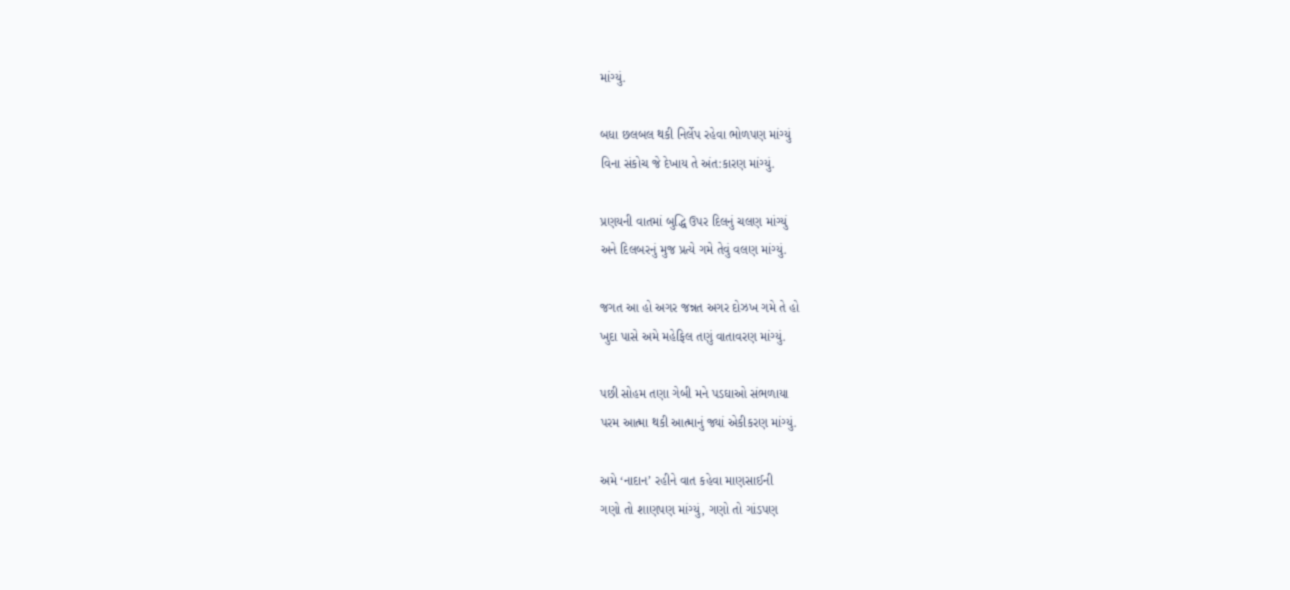માંગ્યું.

બધા છલબલ થકી નિર્લેપ રહેવા ભોળપણ માંગ્યું
વિના સંકોચ જે દેખાય તે અંત:કારણ માંગ્યું.

પ્રણયની વાતમાં બુદ્ધિ ઉપર દિલનું ચલણ માંગ્યું
અને દિલબરનું મુજ પ્રત્યે ગમે તેવું વલણ માંગ્યું.

જગત આ હો અગર જન્નત અગર દોઝખ ગમે તે હો
ખુદા પાસે અમે મહેફિલ તણું વાતાવરણ માંગ્યું.

પછી સોહમ તણા ગેબી મને પડઘાઓ સંભળાયા
પરમ આત્મા થકી આત્માનું જ્યાં એકીકરણ માંગ્યું.

અમે ‘નાદાન’ રહીને વાત કહેવા માણસાઈની
ગણો તો શાણપણ માંગ્યું, ગણો તો ગાંડપણ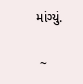માંગ્યું.

 ~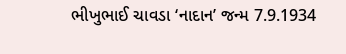ભીખુભાઈ ચાવડા ‘નાદાન’ જન્મ 7.9.1934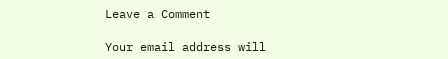Leave a Comment

Your email address will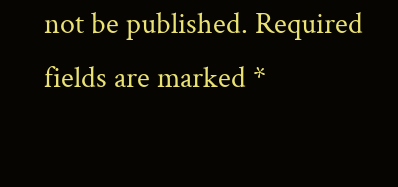not be published. Required fields are marked *